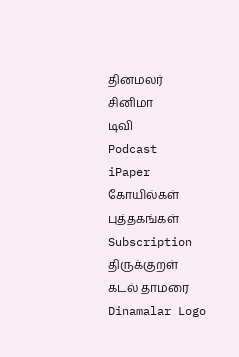தினமலர்
சினிமா
டிவி
Podcast
iPaper
கோயில்கள்
புத்தகங்கள்
Subscription
திருக்குறள்
கடல் தாமரை
Dinamalar Logo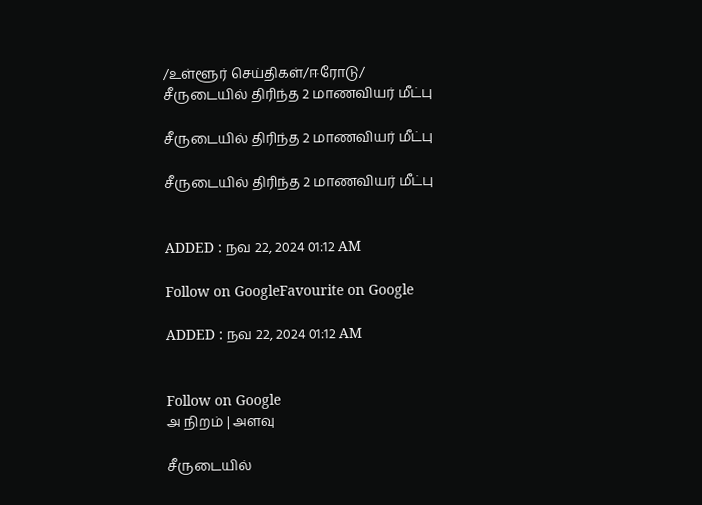/உள்ளூர் செய்திகள்/ஈரோடு/ சீருடையில் திரிந்த 2 மாணவியர் மீட்பு

சீருடையில் திரிந்த 2 மாணவியர் மீட்பு

சீருடையில் திரிந்த 2 மாணவியர் மீட்பு


ADDED : நவ 22, 2024 01:12 AM

Follow on GoogleFavourite on Google

ADDED : நவ 22, 2024 01:12 AM


Follow on Google
அ நிறம் | அளவு

சீருடையில்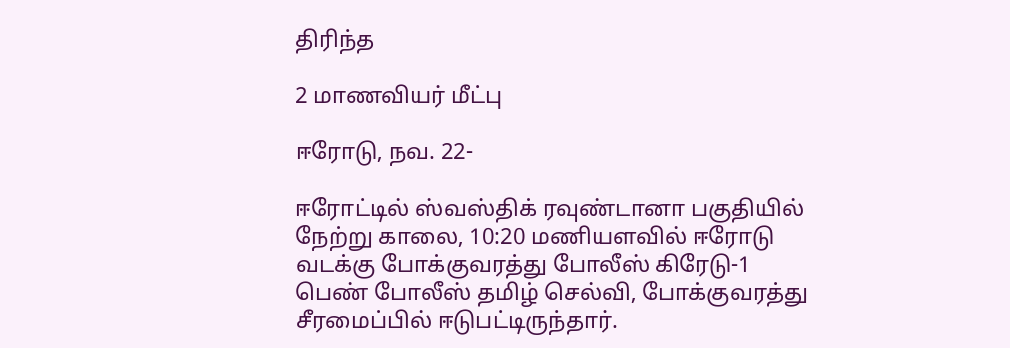திரிந்த

2 மாணவியர் மீட்பு

ஈரோடு, நவ. 22-

ஈரோட்டில் ஸ்வஸ்திக் ரவுண்டானா பகுதியில் நேற்று காலை, 10:20 மணியளவில் ஈரோடு வடக்கு போக்குவரத்து போலீஸ் கிரேடு-1 பெண் போலீஸ் தமிழ் செல்வி, போக்குவரத்து சீரமைப்பில் ஈடுபட்டிருந்தார்.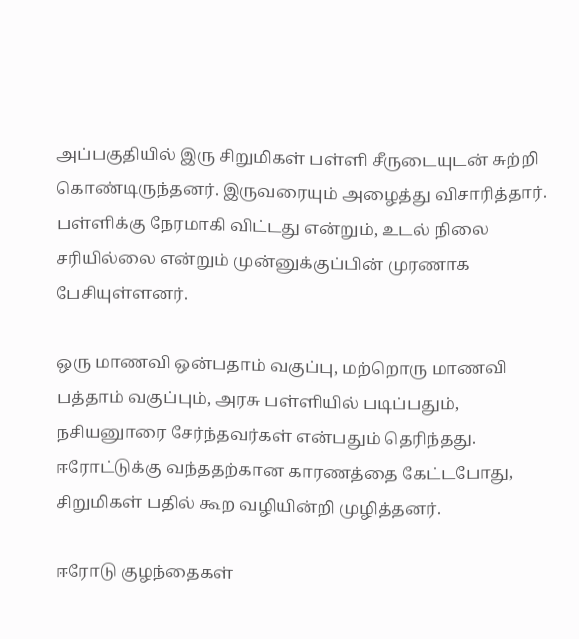அப்பகுதியில் இரு சிறுமிகள் பள்ளி சீருடையுடன் சுற்றி கொண்டிருந்தனர். இருவரையும் அழைத்து விசாரித்தார். பள்ளிக்கு நேரமாகி விட்டது என்றும், உடல் நிலை சரியில்லை என்றும் முன்னுக்குப்பின் முரணாக பேசியுள்ளனர்.

ஒரு மாணவி ஒன்பதாம் வகுப்பு, மற்றொரு மாணவி பத்தாம் வகுப்பும், அரசு பள்ளியில் படிப்பதும், நசியனுாரை சேர்ந்தவர்கள் என்பதும் தெரிந்தது. ஈரோட்டுக்கு வந்ததற்கான காரணத்தை கேட்டபோது, சிறுமிகள் பதில் கூற வழியின்றி முழித்தனர்.

ஈரோடு குழந்தைகள்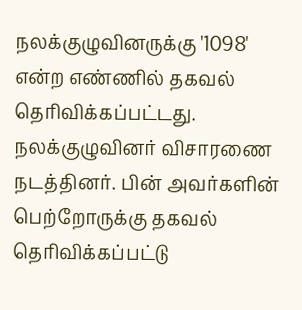நலக்குழுவினருக்கு '1098' என்ற எண்ணில் தகவல் தெரிவிக்கப்பட்டது. நலக்குழுவினர் விசாரணை நடத்தினர். பின் அவர்களின் பெற்றோருக்கு தகவல் தெரிவிக்கப்பட்டு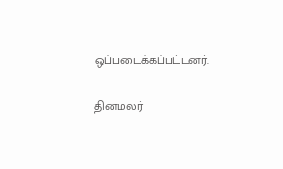ஒப்படைக்கப்பட்டனர்.

தினமலர்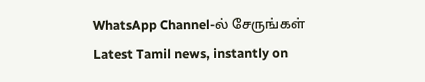WhatsApp Channel-ல் சேருங்கள்
Latest Tamil news, instantly on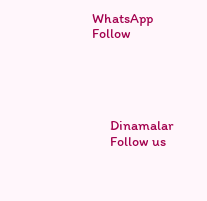WhatsApp
Follow





      Dinamalar
      Follow us